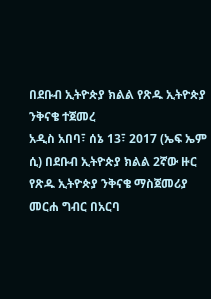በደቡብ ኢትዮጵያ ክልል የጽዱ ኢትዮጵያ ንቅናቄ ተጀመረ
አዲስ አበባ፣ ሰኔ 13፣ 2017 (ኤፍ ኤም ሲ) በደቡብ ኢትዮጵያ ክልል 2ኛው ዙር የጽዱ ኢትዮጵያ ንቅናቄ ማስጀመሪያ መርሐ ግብር በአርባ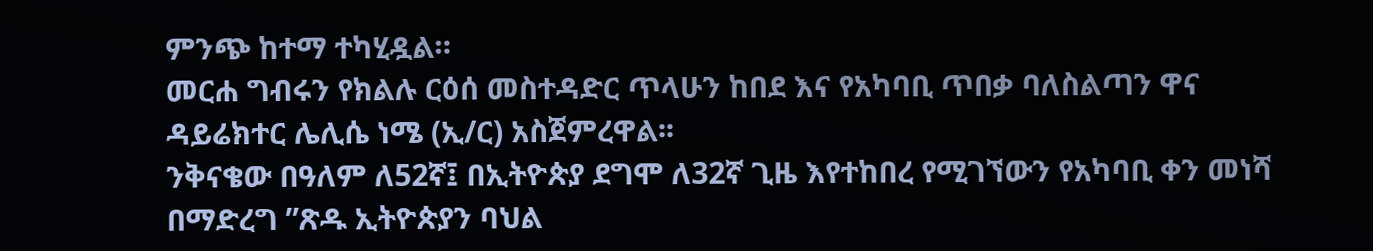ምንጭ ከተማ ተካሂዷል።
መርሐ ግብሩን የክልሉ ርዕሰ መስተዳድር ጥላሁን ከበደ እና የአካባቢ ጥበቃ ባለስልጣን ዋና ዳይሬክተር ሌሊሴ ነሜ (ኢ/ር) አስጀምረዋል፡፡
ንቅናቄው በዓለም ለ52ኛ፤ በኢትዮጵያ ደግሞ ለ32ኛ ጊዜ እየተከበረ የሚገኘውን የአካባቢ ቀን መነሻ በማድረግ ”ጽዱ ኢትዮጵያን ባህል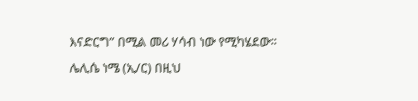እናድርግ” በሚል መሪ ሃሳብ ነው የሚካሄደው፡፡
ሌሊሴ ነሜ (ኢ/ር) በዚህ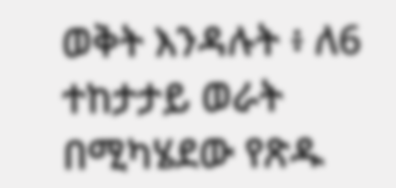ወቅት እንዳሉት ፥ ለ6 ተከታታይ ወራት በሚካሄደው የጽዱ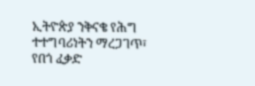ኢትዮጵያ ንቅናቄ የሕግ ተተግባሪነትን ማረጋገጥ፣ የበጎ ፈቃድ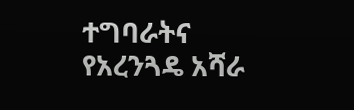ተግባራትና የአረንጓዴ አሻራ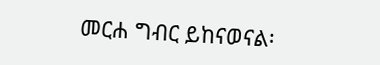መርሐ ግብር ይከናወናል፡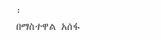፡
በማስተዋል አሰፋ